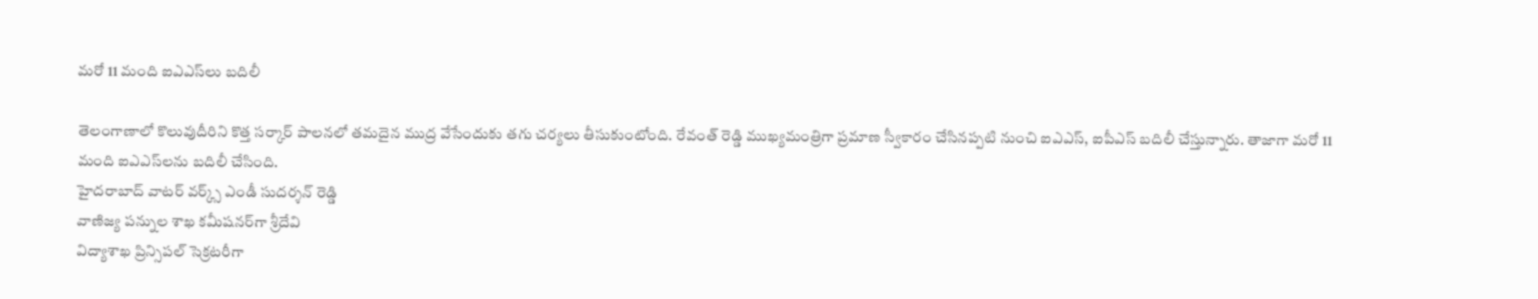మ‌రో 11 మంది ఐఎఎస్‌లు బ‌దిలీ

తెలంగాణాలో కొలువుదీరిని కొత్త స‌ర్కార్ పాల‌న‌లో త‌మ‌దైన ముద్ర వేసేందుకు త‌గు చ‌ర్య‌లు తీసుకుంటోంది. రేవంత్ రెడ్డి ముఖ్య‌మంత్రిగా ప్ర‌మాణ స్వీకారం చేసిన‌ప్ప‌టి నుంచి ఐఎఎస్, ఐపీఎస్ బ‌దిలీ చేస్తున్నారు. తాజాగా మ‌రో 11 మంది ఐఎఎస్‌ల‌ను బ‌దిలీ చేసింది.
హైదరాబాద్ వాటర్ వర్క్స్ ఎండీ సుదర్శన్ రెడ్డి
వాణిజ్య పన్నుల శాఖ కమీషనర్‌గా శ్రీదేవి
విద్యాశాఖ ప్రిన్సిపల్ సెక్రటరీగా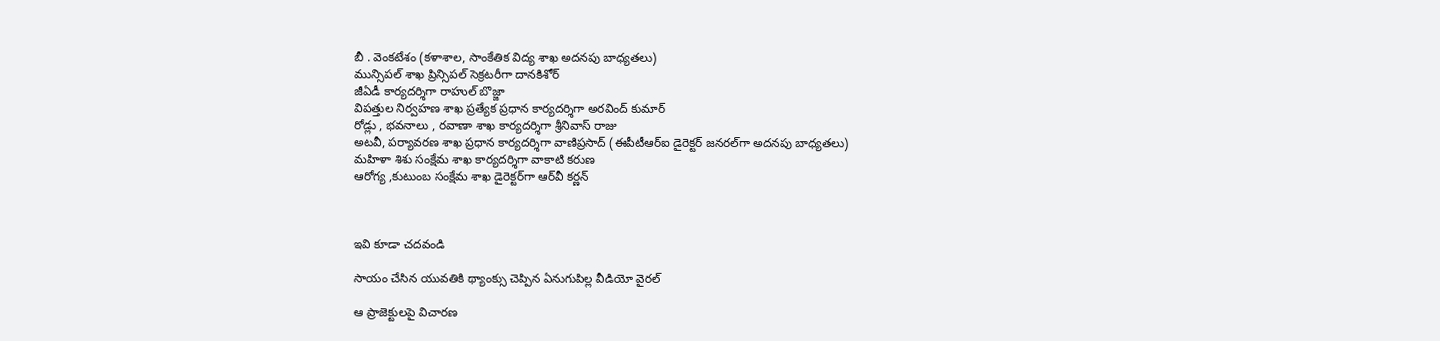బీ . వెంకటేశం (కళాశాల, సాంకేతిక విద్య శాఖ అదనపు బాధ్యతలు)
మున్సిపల్ శాఖ ప్రిన్సిపల్ సెక్రటరీగా దానకిశోర్
జీఏడీ కార్యదర్శిగా రాహుల్ బొజ్జా
విపత్తుల నిర్వహణ శాఖ ప్రత్యేక ప్రధాన కార్యదర్శిగా అరవింద్ కుమార్
రోడ్లు , భవనాలు , రవాణా శాఖ కార్యదర్శిగా శ్రీనివాస్ రాజు
అటవీ, పర్యావరణ శాఖ ప్రధాన కార్యదర్శిగా వాణిప్రసాద్ (ఈపీటీఆర్ఐ డైరెక్టర్ జనరల్‌గా అదనపు బాధ్యతలు)
మహిళా శిశు సంక్షేమ శాఖ కార్యదర్శిగా వాకాటి కరుణ
ఆరోగ్య ,కుటుంబ సంక్షేమ శాఖ డైరెక్టర్‌గా ఆర్‌వీ కర్ణన్



ఇవి కూడా చ‌ద‌వండి

సాయం చేసిన యువ‌తికి థ్యాంక్సు చెప్పిన ఏనుగుపిల్ల వీడియో వైర‌ల్‌

ఆ ప్రాజెక్టుల‌పై విచార‌ణ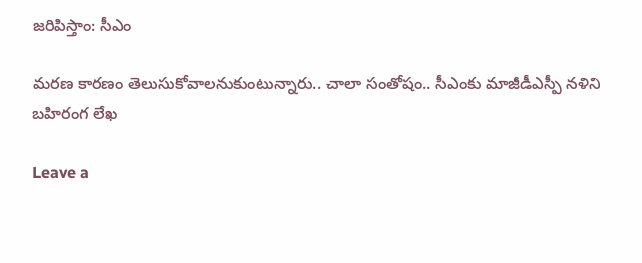జ‌రిపిస్తాం: సీఎం

మ‌ర‌ణ కార‌ణం తెలుసుకోవాల‌నుకుంటున్నారు.. చాలా సంతోషం.. సీఎంకు మాజీడీఎస్పీ న‌ళిని బ‌హిరంగ లేఖ

Leave a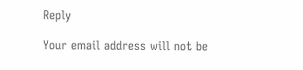Reply

Your email address will not be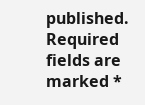published. Required fields are marked *